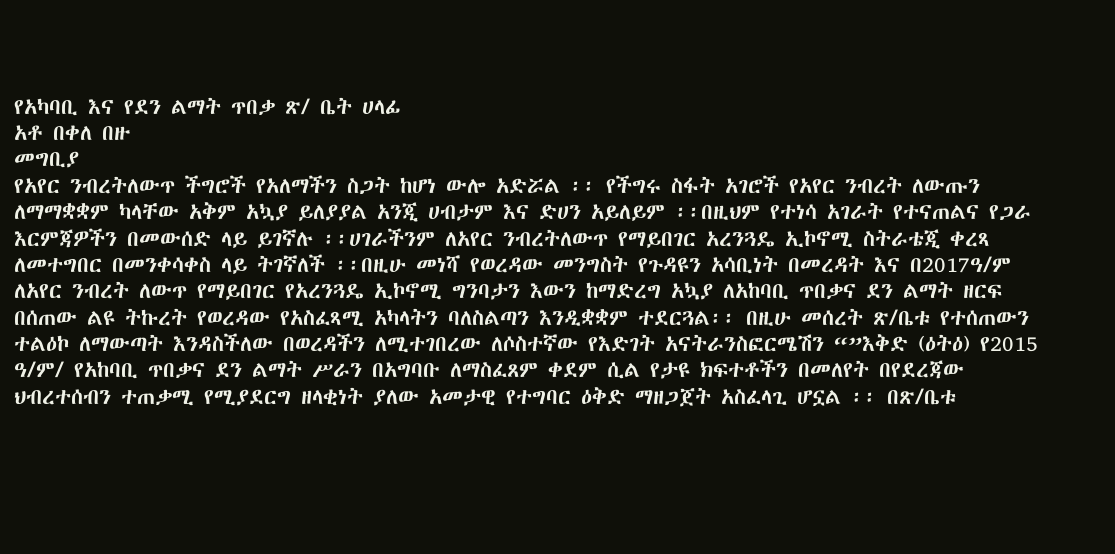የአካባቢ እና የደን ልማት ጥበቃ ጽ/ ቤት ሀላፊ
አቶ በቀለ በዙ
መግቢያ
የአየር ንብረትለውጥ ችግሮች የአለማችን ስጋት ከሆነ ውሎ አድሯል ፡፡ የችግሩ ስፋት አገሮች የአየር ንብረት ለውጡን ለማማቋቋም ካላቸው አቅም አኳያ ይለያያል አንጂ ሀብታም እና ድሀን አይለይም ፡፡በዚህም የተነሳ አገራት የተናጠልና የጋራ እርምጃዎችን በመውሰድ ላይ ይገኛሉ ፡፡ሀገራችንም ለአየር ንብረትለውጥ የማይበገር አረንጓዴ ኢኮኖሚ ስትራቴጂ ቀረጻ ለመተግበር በመንቀሳቀስ ላይ ትገኛለች ፡፡በዚሁ መነሻ የወረዳው መንግስት የጉዳዩን አሳቢነት በመረዳት እና በ2017ዓ/ም ለአየር ንብረት ለውጥ የማይበገር የአረንጓዴ ኢኮኖሚ ግንባታን እውን ከማድረግ አኳያ ለአከባቢ ጥበቃና ደን ልማት ዘርፍ በሰጠው ልዩ ትኩረት የወረዳው የአስፈጻሚ አካላትን ባለስልጣን እንዲቋቋም ተደርጓል፡፡ በዚሁ መሰረት ጽ/ቤቱ የተሰጠውን ተልዕኮ ለማውጣት እንዳስችለው በወረዳችን ለሚተገበረው ለሶስተኛው የእድገት አናትራንስፎርሜሽን “”እቅድ (ዕትዕ) የ2015 ዓ/ም/ የአከባቢ ጥበቃና ደን ልማት ሥራን በአግባቡ ለማስፈጸም ቀደም ሲል የታዩ ክፍተቶችን በመለየት በየደረጃው ህብረተሰብን ተጠቃሚ የሚያደርግ ዘላቂነት ያለው አመታዊ የተግባር ዕቅድ ማዘጋጀት አስፈላጊ ሆኗል ፡፡ በጽ/ቤቱ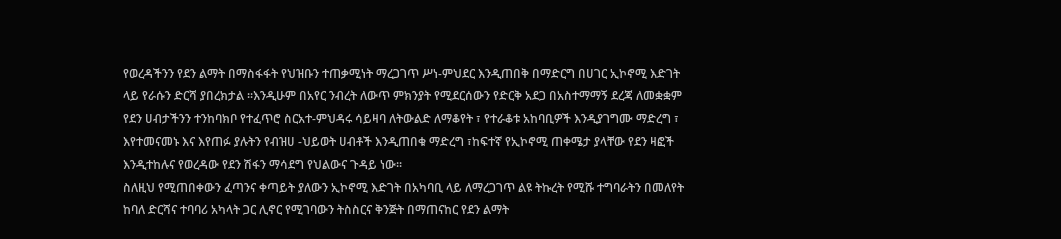የወረዳችንን የደን ልማት በማስፋፋት የህዝቡን ተጠቃሚነት ማረጋገጥ ሥነ-ምህደር እንዲጠበቅ በማድርግ በሀገር ኢኮኖሚ እድገት ላይ የራሱን ድርሻ ያበረክታል ፡፡እንዲሁም በአየር ንብረት ለውጥ ምክንያት የሚደርሰውን የድርቅ አደጋ በአስተማማኝ ደረጃ ለመቋቋም የደን ሀብታችንን ተንከባክቦ የተፈጥሮ ስርአተ-ምህዳሩ ሳይዛባ ለትውልድ ለማቆየት ፣ የተራቆቱ አከባቢዎች እንዲያገግሙ ማድረግ ፣ እየተመናመኑ እና እየጠፉ ያሉትን የብዝሀ -ህይወት ሀብቶች እንዲጠበቁ ማድረግ ፣ከፍተኛ የኢኮኖሚ ጠቀሜታ ያላቸው የደን ዛፎች እንዲተከሉና የወረዳው የደን ሽፋን ማሳደግ የህልውና ጉዳይ ነው፡፡
ስለዚህ የሚጠበቀውን ፈጣንና ቀጣይት ያለውን ኢኮኖሚ እድገት በአካባቢ ላይ ለማረጋገጥ ልዩ ትኩረት የሚሹ ተግባራትን በመለየት ከባለ ድርሻና ተባባሪ አካላት ጋር ሊኖር የሚገባውን ትስስርና ቅንጅት በማጠናከር የደን ልማት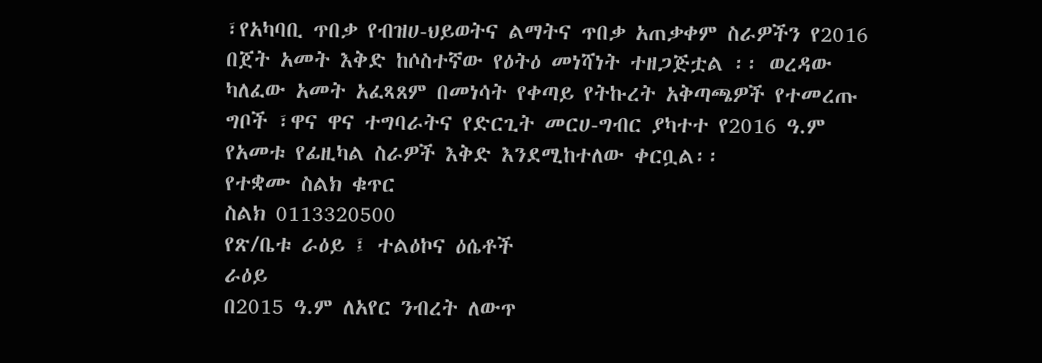፣የአካባቢ ጥበቃ የብዝሀ-ህይወትና ልማትና ጥበቃ አጠቃቀም ስራዎችን የ2016 በጀት አመት እቅድ ከሶስተኛው የዕትዕ መነሻነት ተዘጋጅቷል ፡፡ ወረዳው ካለፈው አመት አፈጻጸም በመነሳት የቀጣይ የትኩረት አቅጣጫዎች የተመረጡ ግቦች ፣ዋና ዋና ተግባራትና የድርጊት መርሀ-ግብር ያካተተ የ2016 ዓ.ም የአመቱ የፊዚካል ስራዎች እቅድ እንደሚከተለው ቀርቧል፡፡
የተቋሙ ስልክ ቁጥር
ስልክ 0113320500
የጽ/ቤቱ ራዕይ ፤ ተልዕኮና ዕሴቶች
ራዕይ
በ2015 ዓ.ም ለአየር ንብረት ለውጥ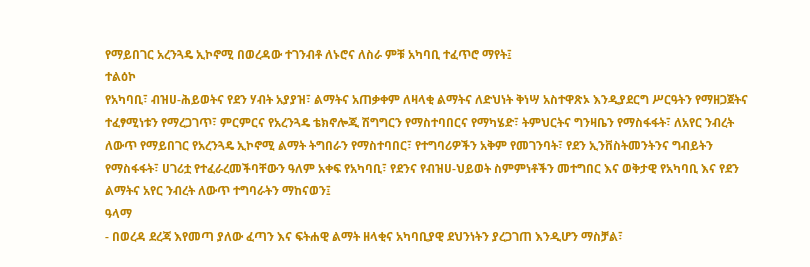የማይበገር አረንጓዴ ኢኮኖሚ በወረዳው ተገንብቶ ለኑሮና ለስራ ምቹ አካባቢ ተፈጥሮ ማየት፤
ተልዕኮ
የአካባቢ፣ ብዝሀ-ሕይወትና የደን ሃብት አያያዝ፣ ልማትና አጠቃቀም ለዛላቂ ልማትና ለድህነት ቅነሣ አስተዋጽኦ እንዲያደርግ ሥርዓትን የማዘጋጀትና ተፈፃሚነቱን የማረጋገጥ፣ ምርምርና የአረንጓዴ ቴክኖሎጂ ሽግግርን የማስተባበርና የማካሄድ፣ ትምህርትና ግንዛቤን የማስፋፋት፣ ለአየር ንብረት ለውጥ የማይበገር የአረንጓዴ ኢኮኖሚ ልማት ትግበራን የማስተባበር፣ የተግባሪዎችን አቅም የመገንባት፣ የደን ኢንቨስትመንትንና ግብይትን የማስፋፋት፣ ሀገሪቷ የተፈራረመችባቸውን ዓለም አቀፍ የአካባቢ፣ የደንና የብዝሀ-ህይወት ስምምነቶችን መተግበር እና ወቅታዊ የአካባቢ እና የደን ልማትና አየር ንብረት ለውጥ ተግባራትን ማከናወን፤
ዓላማ
- በወረዳ ደረጃ እየመጣ ያለው ፈጣን እና ፍትሐዊ ልማት ዘላቂና አካባቢያዊ ደህንነትን ያረጋገጠ እንዲሆን ማስቻል፣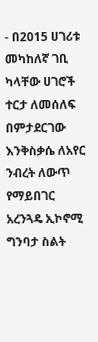- በ2015 ሀገሪቱ መካከለኛ ገቢ ካላቸው ሀገሮች ተርታ ለመሰለፍ በምታደርገው እንቅስቃሴ ለአየር ንብረት ለውጥ የማይበገር አረንጓዴ ኢኮኖሚ ግንባታ ስልት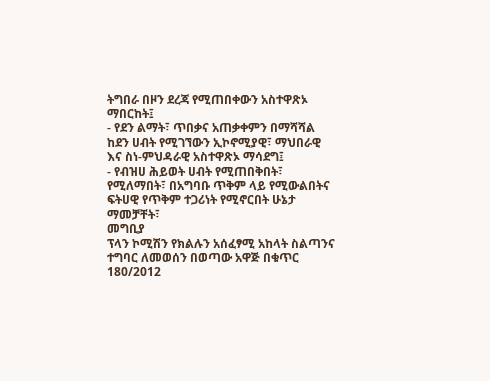ትግበራ በዞን ደረጃ የሚጠበቀውን አስተዋጽኦ ማበርከት፤
- የደን ልማት፣ ጥበቃና አጠቃቀምን በማሻሻል ከደን ሀብት የሚገኘውን ኢኮኖሚያዊ፣ ማህበራዊ እና ስነ-ምህዳራዊ አስተዋጽኦ ማሳደግ፤
- የብዝሀ ሕይወት ሀብት የሚጠበቅበት፣ የሚለማበት፣ በአግባቡ ጥቅም ላይ የሚውልበትና ፍትሀዊ የጥቅም ተጋሪነት የሚኖርበት ሁኔታ ማመቻቸት፣
መግቢያ
ፕላን ኮሚሽን የክልሉን አሰፈፃሚ አከላት ስልጣንና ተግባር ለመወሰን በወጣው አዋጅ በቁጥር 180/2012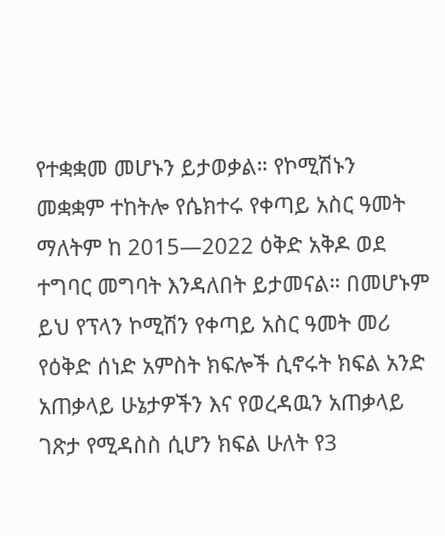የተቋቋመ መሆኑን ይታወቃል። የኮሚሽኑን መቋቋም ተከትሎ የሴክተሩ የቀጣይ አስር ዓመት ማለትም ከ 2015—2022 ዕቅድ አቅዶ ወደ ተግባር መግባት እንዳለበት ይታመናል። በመሆኑም ይህ የፕላን ኮሚሽን የቀጣይ አስር ዓመት መሪ የዕቅድ ሰነድ አምስት ክፍሎች ሲኖሩት ክፍል አንድ አጠቃላይ ሁኔታዎችን እና የወረዳዉን አጠቃላይ ገጽታ የሚዳስስ ሲሆን ክፍል ሁለት የ3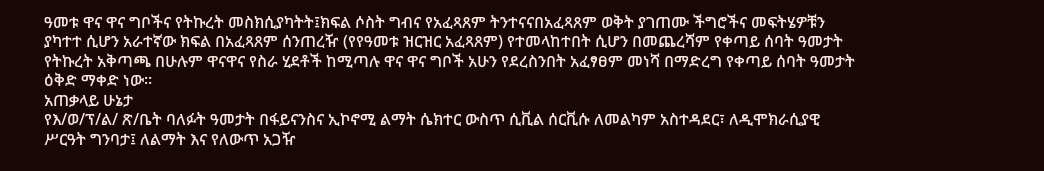ዓመቱ ዋና ዋና ግቦችና የትኩረት መስክሲያካትት፤ክፍል ሶስት ግብና የአፈጻጸም ትንተናናበአፈጻጸም ወቅት ያገጠሙ ችግሮችና መፍትሄዎቹን ያካተተ ሲሆን አራተኛው ክፍል በአፈጻጸም ሰንጠረዥ (የየዓመቱ ዝርዝር አፈጻጸም) የተመላከተበት ሲሆን በመጨረሻም የቀጣይ ሰባት ዓመታት የትኩረት አቅጣጫ በሁሉም ዋናዋና የስራ ሂደቶች ከሚጣሉ ዋና ዋና ግቦች አሁን የደረስንበት አፈፃፀም መነሻ በማድረግ የቀጣይ ሰባት ዓመታት ዕቅድ ማቀድ ነው።
አጠቃላይ ሁኔታ
የእ/ወ/ፕ/ል/ ጽ/ቤት ባለፉት ዓመታት በፋይናንስና ኢኮኖሚ ልማት ሴክተር ውስጥ ሲቪል ሰርቪሱ ለመልካም አስተዳደር፣ ለዲሞክራሲያዊ ሥርዓት ግንባታ፤ ለልማት እና የለውጥ አጋዥ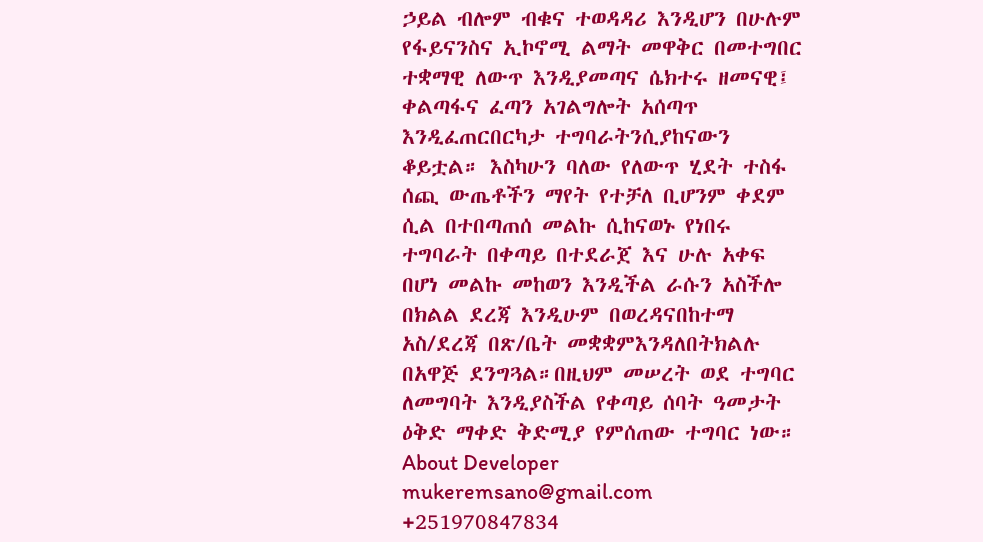ኃይል ብሎም ብቁና ተወዳዳሪ እንዲሆን በሁሉም የፋይናንስና ኢኮኖሚ ልማት መዋቅር በመተግበር ተቋማዊ ለውጥ እንዲያመጣና ሴክተሩ ዘመናዊ፤ ቀልጣፋና ፈጣን አገልግሎት አሰጣጥ እንዲፈጠርበርካታ ተግባራትንሲያከናውን ቆይቷል። እስካሁን ባለው የለውጥ ሂደት ተስፋ ሰጪ ውጤቶችን ማየት የተቻለ ቢሆንም ቀደም ሲል በተበጣጠሰ መልኩ ሲከናወኑ የነበሩ ተግባራት በቀጣይ በተደራጀ እና ሁሉ አቀፍ በሆነ መልኩ መከወን እንዲችል ራሱን አስችሎ በክልል ደረጃ እንዲሁም በወረዳናበከተማ አስ/ደረጃ በጽ/ቤት መቋቋምእንዳለበትክልሉ በአዋጅ ደንግጓል።በዚህም መሠረት ወደ ተግባር ለመግባት እንዲያስችል የቀጣይ ሰባት ዓመታት ዕቅድ ማቀድ ቅድሚያ የምሰጠው ተግባር ነው።
About Developer
mukeremsano@gmail.com
+251970847834